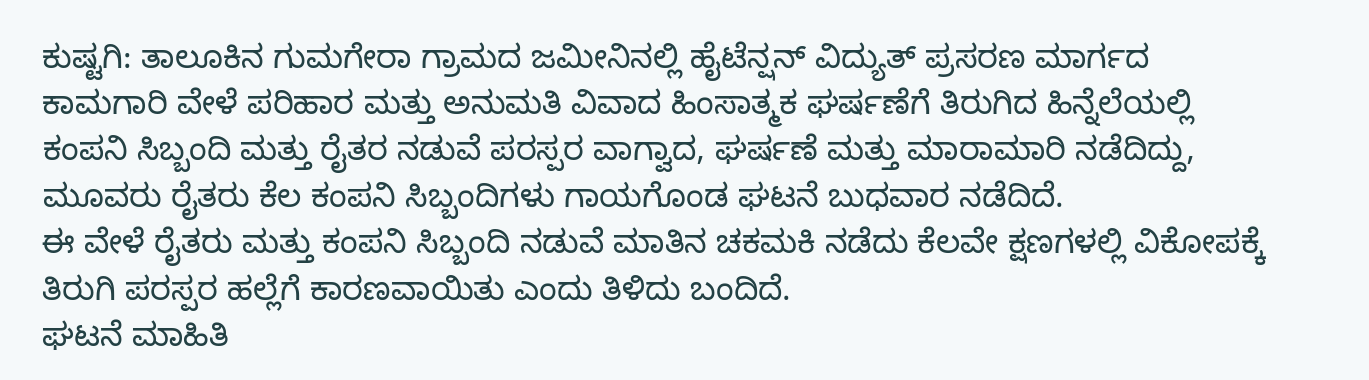ಕುಷ್ಟಗಿ: ತಾಲೂಕಿನ ಗುಮಗೇರಾ ಗ್ರಾಮದ ಜಮೀನಿನಲ್ಲಿ ಹೈಟೆನ್ಷನ್ ವಿದ್ಯುತ್ ಪ್ರಸರಣ ಮಾರ್ಗದ ಕಾಮಗಾರಿ ವೇಳೆ ಪರಿಹಾರ ಮತ್ತು ಅನುಮತಿ ವಿವಾದ ಹಿಂಸಾತ್ಮಕ ಘರ್ಷಣೆಗೆ ತಿರುಗಿದ ಹಿನ್ನೆಲೆಯಲ್ಲಿ ಕಂಪನಿ ಸಿಬ್ಬಂದಿ ಮತ್ತು ರೈತರ ನಡುವೆ ಪರಸ್ಪರ ವಾಗ್ವಾದ, ಘರ್ಷಣೆ ಮತ್ತು ಮಾರಾಮಾರಿ ನಡೆದಿದ್ದು, ಮೂವರು ರೈತರು ಕೆಲ ಕಂಪನಿ ಸಿಬ್ಬಂದಿಗಳು ಗಾಯಗೊಂಡ ಘಟನೆ ಬುಧವಾರ ನಡೆದಿದೆ.
ಈ ವೇಳೆ ರೈತರು ಮತ್ತು ಕಂಪನಿ ಸಿಬ್ಬಂದಿ ನಡುವೆ ಮಾತಿನ ಚಕಮಕಿ ನಡೆದು ಕೆಲವೇ ಕ್ಷಣಗಳಲ್ಲಿ ವಿಕೋಪಕ್ಕೆ ತಿರುಗಿ ಪರಸ್ಪರ ಹಲ್ಲೆಗೆ ಕಾರಣವಾಯಿತು ಎಂದು ತಿಳಿದು ಬಂದಿದೆ.
ಘಟನೆ ಮಾಹಿತಿ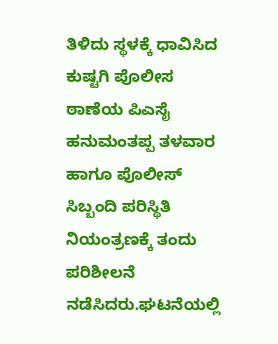ತಿಳಿದು ಸ್ಥಳಕ್ಕೆ ಧಾವಿಸಿದ ಕುಷ್ಟಗಿ ಪೊಲೀಸ ಠಾಣೆಯ ಪಿಎಸೈ ಹನುಮಂತಪ್ಪ ತಳವಾರ ಹಾಗೂ ಪೊಲೀಸ್ ಸಿಬ್ಬಂದಿ ಪರಿಸ್ಥಿತಿ ನಿಯಂತ್ರಣಕ್ಕೆ ತಂದು ಪರಿಶೀಲನೆ ನಡೆಸಿದರು.ಘಟನೆಯಲ್ಲಿ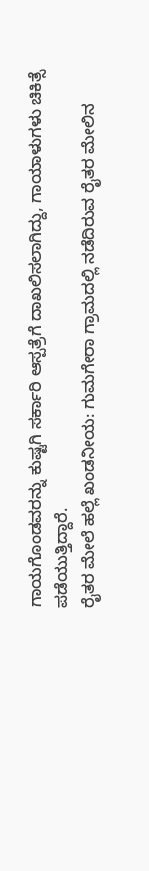ಗಾಯಗೊಂಡವರನ್ನು ಕುಷ್ಟಗಿ ಸರ್ಕಾರಿ ಆಸ್ಪತ್ರೆಗೆ ದಾಖಲಿಸಲಾಗಿದ್ದು, ಗಾಯಾಳುಗಳು ಚಿಕಿತ್ಸೆ ಪಡೆಯುತ್ತಿದ್ದಾರೆ.
ರೈತರ ಮೇಲೆ ಹಲ್ಲೆ ಖಂಡನೀಯ: ಗುಮಗೇರಾ ಗ್ರಾಮದಲ್ಲಿ ನಡೆದಿರುವ ರೈತರ ಮೇಲಿನ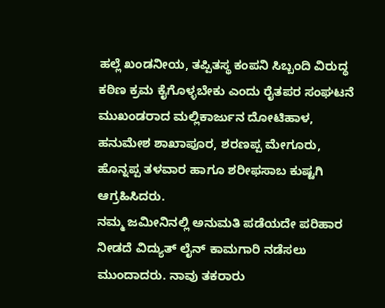ಹಲ್ಲೆ ಖಂಡನೀಯ, ತಪ್ಪಿತಸ್ಥ ಕಂಪನಿ ಸಿಬ್ಬಂದಿ ವಿರುದ್ಧ ಕಠಿಣ ಕ್ರಮ ಕೈಗೊಳ್ಳಬೇಕು ಎಂದು ರೈತಪರ ಸಂಘಟನೆ ಮುಖಂಡರಾದ ಮಲ್ಲಿಕಾರ್ಜುನ ದೋಟಿಹಾಳ, ಹನುಮೇಶ ಶಾಖಾಪೂರ, ಶರಣಪ್ಪ ಮೇಗೂರು, ಹೊನ್ನಪ್ಪ ತಳವಾರ ಹಾಗೂ ಶರೀಫಸಾಬ ಕುಷ್ಟಗಿ ಆಗ್ರಹಿಸಿದರು.
ನಮ್ಮ ಜಮೀನಿನಲ್ಲಿ ಅನುಮತಿ ಪಡೆಯದೇ ಪರಿಹಾರ ನೀಡದೆ ವಿದ್ಯುತ್ ಲೈನ್ ಕಾಮಗಾರಿ ನಡೆಸಲು ಮುಂದಾದರು. ನಾವು ತಕರಾರು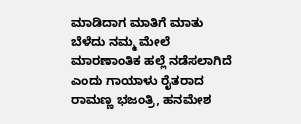ಮಾಡಿದಾಗ ಮಾತಿಗೆ ಮಾತು ಬೆಳೆದು ನಮ್ಮ ಮೇಲೆ ಮಾರಣಾಂತಿಕ ಹಲ್ಲೆ ನಡೆಸಲಾಗಿದೆ ಎಂದು ಗಾಯಾಳು ರೈತರಾದ ರಾಮಣ್ಣ ಭಜಂತ್ರಿ, ಹನಮೇಶ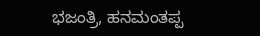ಭಜಂತ್ರಿ, ಹನಮಂತಪ್ಪ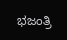ಭಜಂತ್ರಿ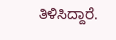ತಿಳಿಸಿದ್ದಾರೆ.